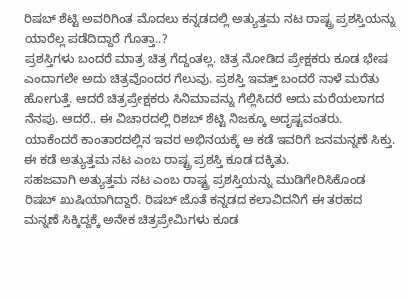ರಿಷಬ್ ಶೆಟ್ಟಿ ಅವರಿಗಿಂತ ಮೊದಲು ಕನ್ನಡದಲ್ಲಿ ಅತ್ಯುತ್ತಮ ನಟ ರಾಷ್ಟ್ರ ಪ್ರಶಸ್ತಿಯನ್ನು ಯಾರೆಲ್ಲ ಪಡೆದಿದ್ದಾರೆ ಗೊತ್ತಾ..?
ಪ್ರಶಸ್ತಿಗಳು ಬಂದರೆ ಮಾತ್ರ ಚಿತ್ರ ಗೆದ್ದಂತಲ್ಲ. ಚಿತ್ರ ನೋಡಿದ ಪ್ರೇಕ್ಷಕರು ಕೂಡ ಭೇಷ ಎಂದಾಗಲೇ ಅದು ಚಿತ್ರವೊಂದರ ಗೆಲುವು. ಪ್ರಶಸ್ತಿ ಇವತ್ತ್ ಬಂದರೆ ನಾಳೆ ಮರೆತು ಹೋಗುತ್ತೆ. ಆದರೆ ಚಿತ್ರಪ್ರೇಕ್ಷಕರು ಸಿನಿಮಾವನ್ನು ಗೆಲ್ಲಿಸಿದರೆ ಅದು ಮರೆಯಲಾಗದ ನೆನಪು. ಆದರೆ.. ಈ ವಿಚಾರದಲ್ಲಿ ರಿಶಬ್ ಶೆಟ್ಟಿ ನಿಜಕ್ಕೂ ಅದೃಷ್ಟವಂತರು. ಯಾಕೆಂದರೆ ಕಾಂತಾರದಲ್ಲಿನ ಇವರ ಅಭಿನಯಕ್ಕೆ ಆ ಕಡೆ ಇವರಿಗೆ ಜನಮನ್ನಣೆ ಸಿಕ್ತು. ಈ ಕಡೆ ಅತ್ಯುತ್ತಮ ನಟ ಎಂಬ ರಾಷ್ಟ್ರ ಪ್ರಶಸ್ತಿ ಕೂಡ ದಕ್ಕಿತು.
ಸಹಜವಾಗಿ ಅತ್ಯುತ್ತಮ ನಟ ಎಂಬ ರಾಷ್ಟ್ರ ಪ್ರಶಸ್ತಿಯನ್ನು ಮುಡಿಗೇರಿಸಿಕೊಂಡ ರಿಷಬ್ ಖುಷಿಯಾಗಿದ್ದಾರೆ. ರಿಷಬ್ ಜೊತೆ ಕನ್ನಡದ ಕಲಾವಿದನಿಗೆ ಈ ತರಹದ ಮನ್ನಣೆ ಸಿಕ್ಕಿದ್ದಕ್ಕೆ ಅನೇಕ ಚಿತ್ರಪ್ರೇಮಿಗಳು ಕೂಡ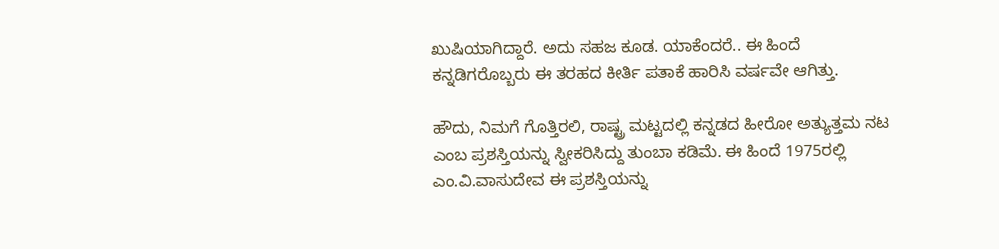ಖುಷಿಯಾಗಿದ್ದಾರೆ. ಅದು ಸಹಜ ಕೂಡ. ಯಾಕೆಂದರೆ.. ಈ ಹಿಂದೆ ಕನ್ನಡಿಗರೊಬ್ಬರು ಈ ತರಹದ ಕೀರ್ತಿ ಪತಾಕೆ ಹಾರಿಸಿ ವರ್ಷವೇ ಆಗಿತ್ತು.

ಹೌದು, ನಿಮಗೆ ಗೊತ್ತಿರಲಿ, ರಾಷ್ಟ್ರ ಮಟ್ಟದಲ್ಲಿ ಕನ್ನಡದ ಹೀರೋ ಅತ್ಯುತ್ತಮ ನಟ ಎಂಬ ಪ್ರಶಸ್ತಿಯನ್ನು ಸ್ವೀಕರಿಸಿದ್ದು ತುಂಬಾ ಕಡಿಮೆ. ಈ ಹಿಂದೆ 1975ರಲ್ಲಿ ಎಂ.ವಿ.ವಾಸುದೇವ ಈ ಪ್ರಶಸ್ತಿಯನ್ನು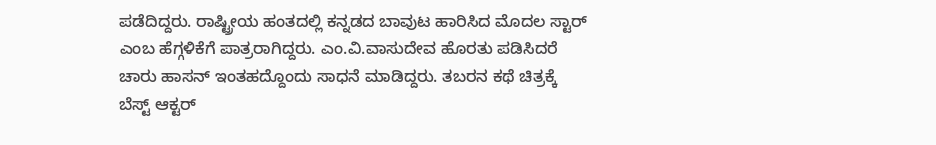ಪಡೆದಿದ್ದರು. ರಾಷ್ಟ್ರೀಯ ಹಂತದಲ್ಲಿ ಕನ್ನಡದ ಬಾವುಟ ಹಾರಿಸಿದ ಮೊದಲ ಸ್ಟಾರ್ ಎಂಬ ಹೆಗ್ಗಳಿಕೆಗೆ ಪಾತ್ರರಾಗಿದ್ದರು. ಎಂ.ವಿ.ವಾಸುದೇವ ಹೊರತು ಪಡಿಸಿದರೆ ಚಾರು ಹಾಸನ್ ಇಂತಹದ್ದೊಂದು ಸಾಧನೆ ಮಾಡಿದ್ದರು. ತಬರನ ಕಥೆ ಚಿತ್ರಕ್ಕೆ ಬೆಸ್ಟ್ ಆಕ್ಟರ್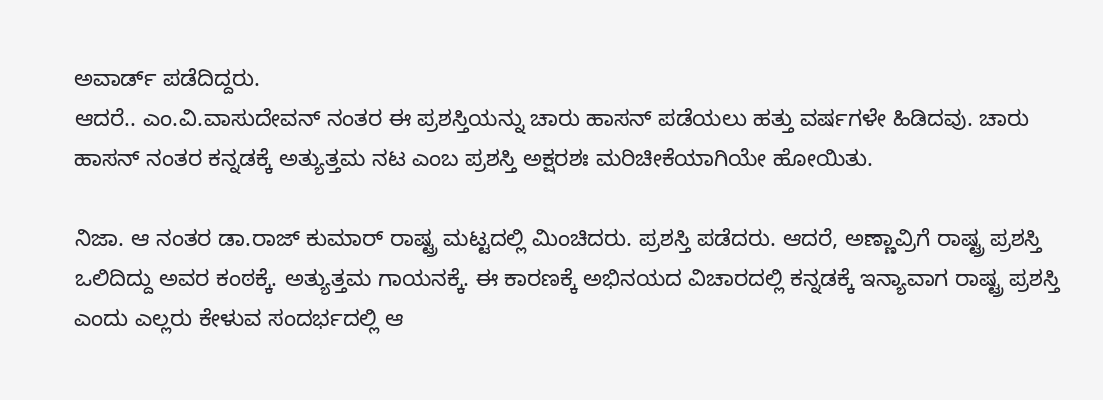ಅವಾರ್ಡ್ ಪಡೆದಿದ್ದರು.
ಆದರೆ.. ಎಂ.ವಿ.ವಾಸುದೇವನ್ ನಂತರ ಈ ಪ್ರಶಸ್ತಿಯನ್ನು ಚಾರು ಹಾಸನ್ ಪಡೆಯಲು ಹತ್ತು ವರ್ಷಗಳೇ ಹಿಡಿದವು. ಚಾರು ಹಾಸನ್ ನಂತರ ಕನ್ನಡಕ್ಕೆ ಅತ್ಯುತ್ತಮ ನಟ ಎಂಬ ಪ್ರಶಸ್ತಿ ಅಕ್ಷರಶಃ ಮರಿಚೀಕೆಯಾಗಿಯೇ ಹೋಯಿತು.

ನಿಜಾ. ಆ ನಂತರ ಡಾ.ರಾಜ್ ಕುಮಾರ್ ರಾಷ್ಟ್ರ ಮಟ್ಟದಲ್ಲಿ ಮಿಂಚಿದರು. ಪ್ರಶಸ್ತಿ ಪಡೆದರು. ಆದರೆ, ಅಣ್ಣಾವ್ರಿಗೆ ರಾಷ್ಟ್ರ ಪ್ರಶಸ್ತಿ ಒಲಿದಿದ್ದು ಅವರ ಕಂಠಕ್ಕೆ. ಅತ್ಯುತ್ತಮ ಗಾಯನಕ್ಕೆ. ಈ ಕಾರಣಕ್ಕೆ ಅಭಿನಯದ ವಿಚಾರದಲ್ಲಿ ಕನ್ನಡಕ್ಕೆ ಇನ್ಯಾವಾಗ ರಾಷ್ಟ್ರ ಪ್ರಶಸ್ತಿ ಎಂದು ಎಲ್ಲರು ಕೇಳುವ ಸಂದರ್ಭದಲ್ಲಿ ಆ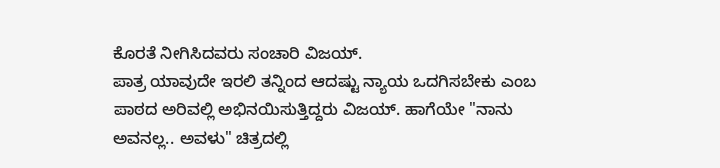ಕೊರತೆ ನೀಗಿಸಿದವರು ಸಂಚಾರಿ ವಿಜಯ್.
ಪಾತ್ರ ಯಾವುದೇ ಇರಲಿ ತನ್ನಿಂದ ಆದಷ್ಟು ನ್ಯಾಯ ಒದಗಿಸಬೇಕು ಎಂಬ ಪಾಠದ ಅರಿವಲ್ಲಿ ಅಭಿನಯಿಸುತ್ತಿದ್ದರು ವಿಜಯ್. ಹಾಗೆಯೇ "ನಾನು ಅವನಲ್ಲ.. ಅವಳು" ಚಿತ್ರದಲ್ಲಿ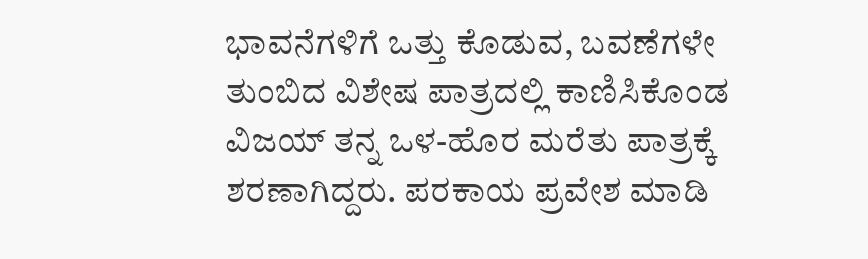ಭಾವನೆಗಳಿಗೆ ಒತ್ತು ಕೊಡುವ, ಬವಣೆಗಳೇ ತುಂಬಿದ ವಿಶೇಷ ಪಾತ್ರದಲ್ಲಿ ಕಾಣಿಸಿಕೊಂಡ ವಿಜಯ್ ತನ್ನ ಒಳ-ಹೊರ ಮರೆತು ಪಾತ್ರಕ್ಕೆ ಶರಣಾಗಿದ್ದರು. ಪರಕಾಯ ಪ್ರವೇಶ ಮಾಡಿ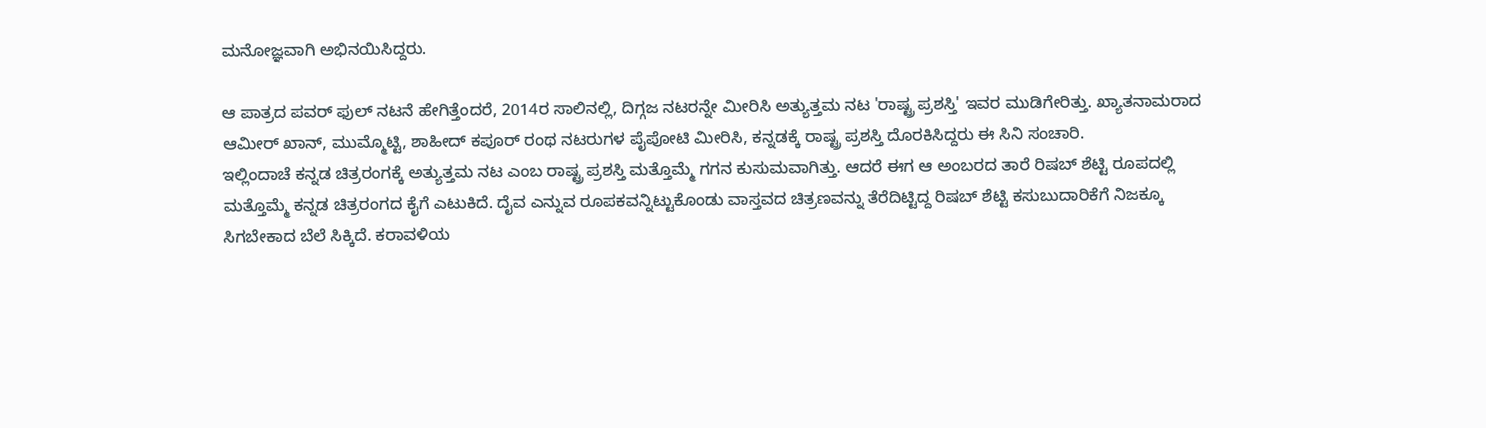ಮನೋಜ್ಞವಾಗಿ ಅಭಿನಯಿಸಿದ್ದರು.

ಆ ಪಾತ್ರದ ಪವರ್ ಫುಲ್ ನಟನೆ ಹೇಗಿತ್ತೆಂದರೆ, 2014ರ ಸಾಲಿನಲ್ಲಿ, ದಿಗ್ಗಜ ನಟರನ್ನೇ ಮೀರಿಸಿ ಅತ್ಯುತ್ತಮ ನಟ 'ರಾಷ್ಟ್ರ ಪ್ರಶಸ್ತಿ' ಇವರ ಮುಡಿಗೇರಿತ್ತು. ಖ್ಯಾತನಾಮರಾದ ಆಮೀರ್ ಖಾನ್, ಮುಮ್ಮೊಟ್ಟಿ, ಶಾಹೀದ್ ಕಪೂರ್ ರಂಥ ನಟರುಗಳ ಪೈಪೋಟಿ ಮೀರಿಸಿ, ಕನ್ನಡಕ್ಕೆ ರಾಷ್ಟ್ರ ಪ್ರಶಸ್ತಿ ದೊರಕಿಸಿದ್ದರು ಈ ಸಿನಿ ಸಂಚಾರಿ.
ಇಲ್ಲಿಂದಾಚೆ ಕನ್ನಡ ಚಿತ್ರರಂಗಕ್ಕೆ ಅತ್ಯುತ್ತಮ ನಟ ಎಂಬ ರಾಷ್ಟ್ರ ಪ್ರಶಸ್ತಿ ಮತ್ತೊಮ್ಮೆ ಗಗನ ಕುಸುಮವಾಗಿತ್ತು. ಆದರೆ ಈಗ ಆ ಅಂಬರದ ತಾರೆ ರಿಷಬ್ ಶೆಟ್ಟಿ ರೂಪದಲ್ಲಿ ಮತ್ತೊಮ್ಮೆ ಕನ್ನಡ ಚಿತ್ರರಂಗದ ಕೈಗೆ ಎಟುಕಿದೆ. ದೈವ ಎನ್ನುವ ರೂಪಕವನ್ನಿಟ್ಟುಕೊಂಡು ವಾಸ್ತವದ ಚಿತ್ರಣವನ್ನು ತೆರೆದಿಟ್ಟಿದ್ದ ರಿಷಬ್ ಶೆಟ್ಟಿ ಕಸುಬುದಾರಿಕೆಗೆ ನಿಜಕ್ಕೂ ಸಿಗಬೇಕಾದ ಬೆಲೆ ಸಿಕ್ಕಿದೆ. ಕರಾವಳಿಯ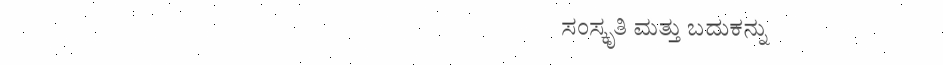ಸಂಸ್ಕೃತಿ ಮತ್ತು ಬದುಕನ್ನು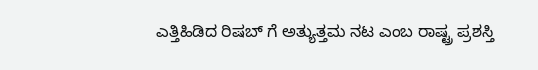ಎತ್ತಿಹಿಡಿದ ರಿಷಬ್ ಗೆ ಅತ್ಯುತ್ತಮ ನಟ ಎಂಬ ರಾಷ್ಟ್ರ ಪ್ರಶಸ್ತಿ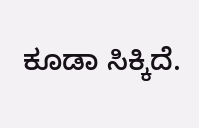ಕೂಡಾ ಸಿಕ್ಕಿದೆ.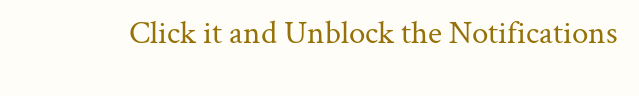Click it and Unblock the Notifications